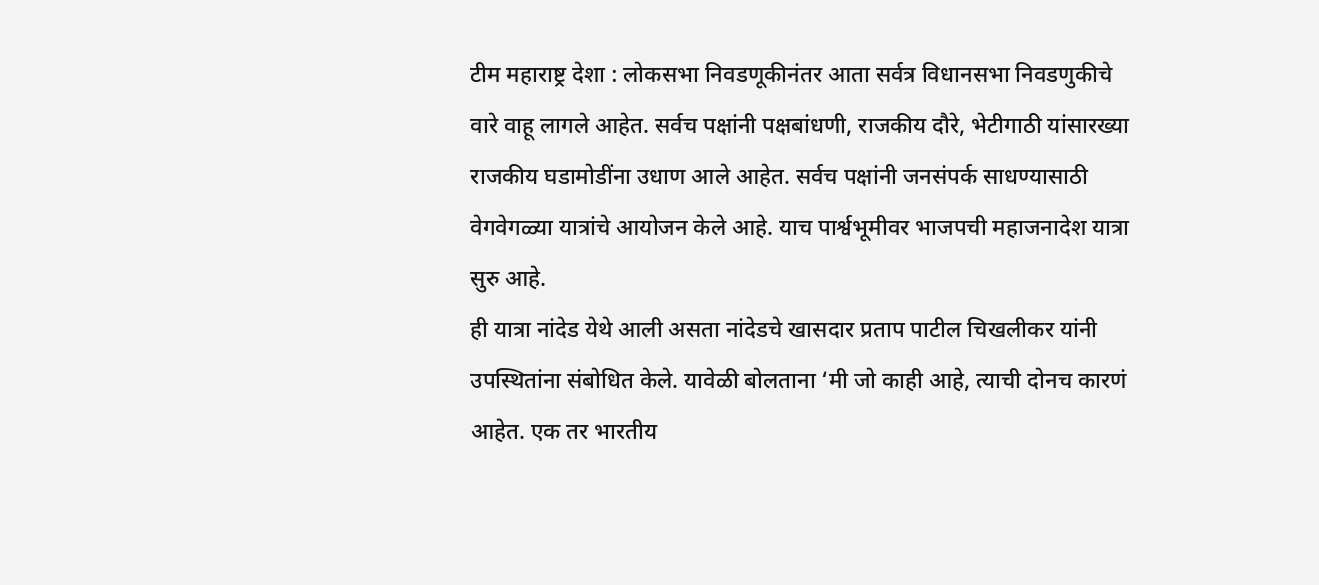टीम महाराष्ट्र देशा : लोकसभा निवडणूकीनंतर आता सर्वत्र विधानसभा निवडणुकीचे वारे वाहू लागले आहेत. सर्वच पक्षांनी पक्षबांधणी, राजकीय दौरे, भेटीगाठी यांसारख्या राजकीय घडामोडींना उधाण आले आहेत. सर्वच पक्षांनी जनसंपर्क साधण्यासाठी वेगवेगळ्या यात्रांचे आयोजन केले आहे. याच पार्श्वभूमीवर भाजपची महाजनादेश यात्रा सुरु आहे.
ही यात्रा नांदेड येथे आली असता नांदेडचे खासदार प्रताप पाटील चिखलीकर यांनी उपस्थितांना संबोधित केले. यावेळी बोलताना ‘मी जो काही आहे, त्याची दोनच कारणं आहेत. एक तर भारतीय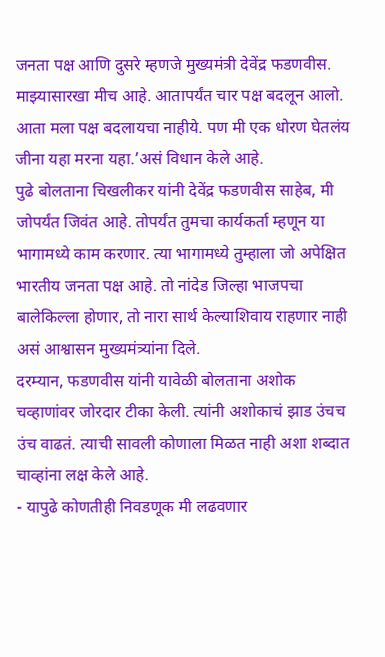जनता पक्ष आणि दुसरे म्हणजे मुख्यमंत्री देवेंद्र फडणवीस. माझ्यासारखा मीच आहे. आतापर्यंत चार पक्ष बदलून आलो. आता मला पक्ष बदलायचा नाहीये. पण मी एक धोरण घेतलंय जीना यहा मरना यहा.’असं विधान केले आहे.
पुढे बोलताना चिखलीकर यांनी देवेंद्र फडणवीस साहेब, मी जोपर्यंत जिवंत आहे. तोपर्यंत तुमचा कार्यकर्ता म्हणून या भागामध्ये काम करणार. त्या भागामध्ये तुम्हाला जो अपेक्षित भारतीय जनता पक्ष आहे. तो नांदेड जिल्हा भाजपचा बालेकिल्ला होणार, तो नारा सार्थ केल्याशिवाय राहणार नाही असं आश्वासन मुख्यमंत्र्यांना दिले.
दरम्यान, फडणवीस यांनी यावेळी बोलताना अशोक चव्हाणांवर जोरदार टीका केली. त्यांनी अशोकाचं झाड उंचच उंच वाढतं. त्याची सावली कोणाला मिळत नाही अशा शब्दात चाव्हांना लक्ष केले आहे.
- यापुढे कोणतीही निवडणूक मी लढवणार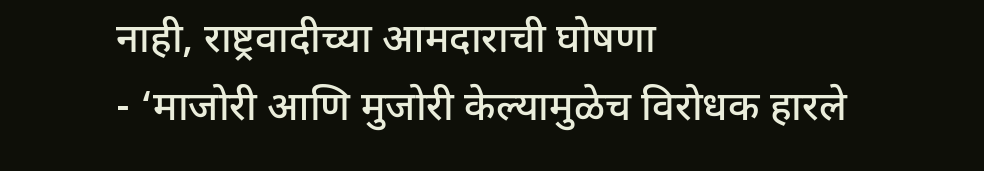नाही, राष्ट्रवादीच्या आमदाराची घोषणा
- ‘माजोरी आणि मुजोरी केल्यामुळेच विरोधक हारले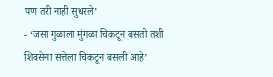पण तरी नाही सुधरले’
- ‘जसा गुळाला मुंगळा चिकटून बसतो तशी शिवसेना सत्तेला चिकटून बसली आहे’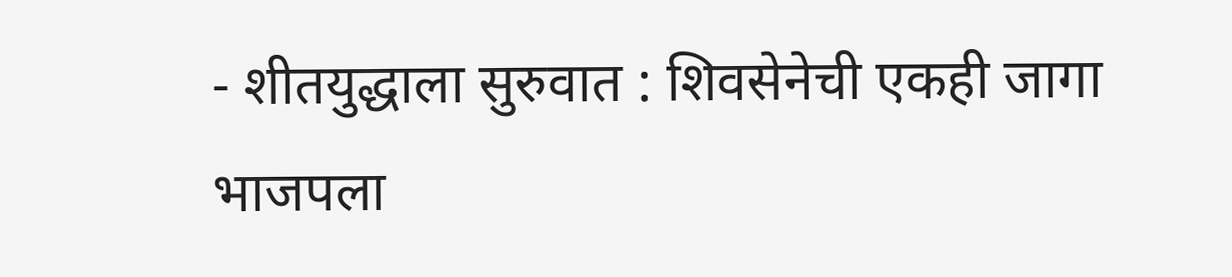- शीतयुद्धाला सुरुवात : शिवसेनेची एकही जागा भाजपला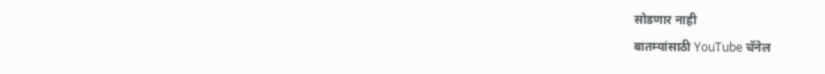सोडणार नाही
बातम्यांसाठी YouTube चॅनेल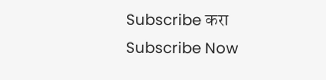Subscribe करा
Subscribe Now